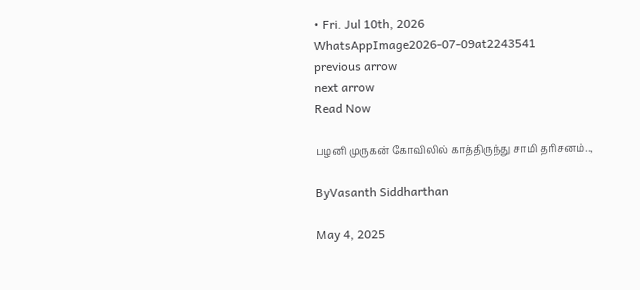• Fri. Jul 10th, 2026
WhatsAppImage2026-07-09at2243541
previous arrow
next arrow
Read Now

பழனி முருகன் கோவிலில் காத்திருந்து சாமி தரிசனம்..,

ByVasanth Siddharthan

May 4, 2025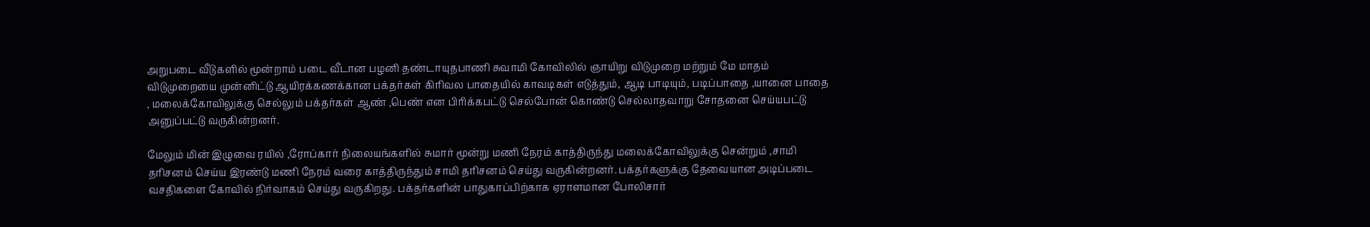அறுபடை வீடுகளில் மூன்றாம் படை வீடான பழனி தண்டாயுதபாணி சுவாமி கோவிலில் ஞாயிறு விடுமுறை மற்றும் மே மாதம் விடுமுறையை முன்னிட்டு ஆயிரக்கணக்கான பக்தர்கள் கிரிவல பாதையில் காவடிகள் எடுத்தும், ஆடி பாடியும், படிப்பாதை ,யானை பாதை , மலைக்கோவிலுக்கு செல்லும் பக்தர்கள் ஆண் ,பெண் என பிரிக்கபட்டு செல்போன் கொண்டு செல்லாதவாறு சோதனை செய்யபட்டு அனுப்பட்டு வருகின்றனர்.

மேலும் மின் இழுவை ரயில் ,ரோப்கார் நிலையங்களில் சுமார் மூன்று மணி நேரம் காத்திருந்து மலைக்கோவிலுக்கு சென்றும் ,சாமி தரிசனம் செய்ய இரண்டு மணி நேரம் வரை காத்திருந்தும் சாமி தரிசனம் செய்து வருகின்றனர். பக்தர்களுக்கு தேவையான அடிப்படை வசதிகளை கோவில் நிர்வாகம் செய்து வருகிறது. பக்தர்களின் பாதுகாப்பிற்காக ஏராளமான போலிசார்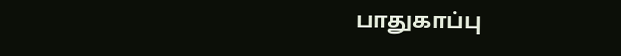பாதுகாப்பு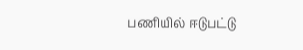பணியில் ஈடுபட்டு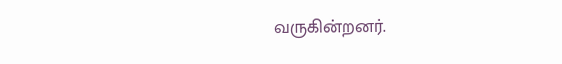வருகின்றனர்.